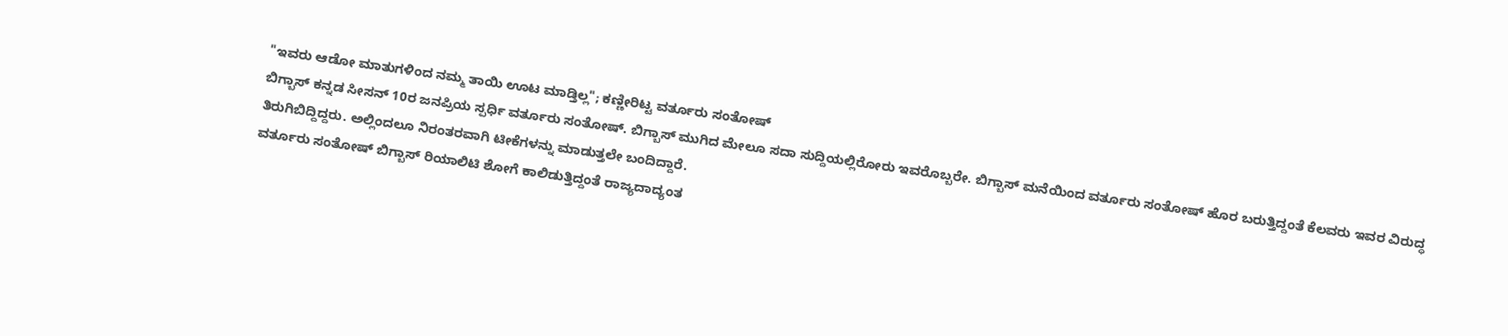"ಇವರು ಆಡೋ ಮಾತುಗಳಿಂದ ನಮ್ಮ ತಾಯಿ ಊಟ ಮಾಡ್ತಿಲ್ಲ"; ಕಣ್ಣೀರಿಟ್ಟ ವರ್ತೂರು ಸಂತೋಷ್
ಬಿಗ್ಬಾಸ್ ಕನ್ನಡ ಸೀಸನ್ 10ರ ಜನಪ್ರಿಯ ಸ್ಪರ್ಧಿ ವರ್ತೂರು ಸಂತೋಷ್. ಬಿಗ್ಬಾಸ್ ಮುಗಿದ ಮೇಲೂ ಸದಾ ಸುದ್ದಿಯಲ್ಲಿರೋರು ಇವರೊಬ್ಬರೇ. ಬಿಗ್ಬಾಸ್ ಮನೆಯಿಂದ ವರ್ತೂರು ಸಂತೋಷ್ ಹೊರ ಬರುತ್ತಿದ್ದಂತೆ ಕೆಲವರು ಇವರ ವಿರುದ್ಧ ತಿರುಗಿಬಿದ್ದಿದ್ದರು. ಅಲ್ಲಿಂದಲೂ ನಿರಂತರವಾಗಿ ಟೀಕೆಗಳನ್ನು ಮಾಡುತ್ತಲೇ ಬಂದಿದ್ದಾರೆ.
ವರ್ತೂರು ಸಂತೋಷ್ ಬಿಗ್ಬಾಸ್ ರಿಯಾಲಿಟಿ ಶೋಗೆ ಕಾಲಿಡುತ್ತಿದ್ದಂತೆ ರಾಜ್ಯದಾದ್ಯಂತ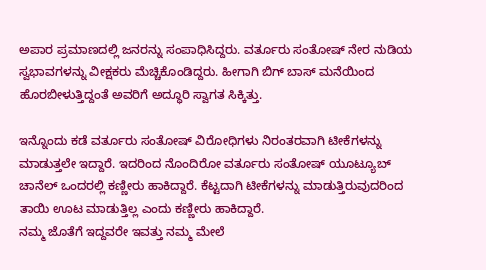ಅಪಾರ ಪ್ರಮಾಣದಲ್ಲಿ ಜನರನ್ನು ಸಂಪಾಧಿಸಿದ್ದರು. ವರ್ತೂರು ಸಂತೋಷ್ ನೇರ ನುಡಿಯ ಸ್ವಭಾವಗಳನ್ನು ವೀಕ್ಷಕರು ಮೆಚ್ಚಿಕೊಂಡಿದ್ದರು. ಹೀಗಾಗಿ ಬಿಗ್ ಬಾಸ್ ಮನೆಯಿಂದ ಹೊರಬೀಳುತ್ತಿದ್ದಂತೆ ಅವರಿಗೆ ಅದ್ಧೂರಿ ಸ್ವಾಗತ ಸಿಕ್ಕಿತ್ತು.

ಇನ್ನೊಂದು ಕಡೆ ವರ್ತೂರು ಸಂತೋಷ್ ವಿರೋಧಿಗಳು ನಿರಂತರವಾಗಿ ಟೀಕೆಗಳನ್ನು ಮಾಡುತ್ತಲೇ ಇದ್ದಾರೆ. ಇದರಿಂದ ನೊಂದಿರೋ ವರ್ತೂರು ಸಂತೋಷ್ ಯೂಟ್ಯೂಬ್ ಚಾನೆಲ್ ಒಂದರಲ್ಲಿ ಕಣ್ಣೀರು ಹಾಕಿದ್ದಾರೆ. ಕೆಟ್ಟದಾಗಿ ಟೀಕೆಗಳನ್ನು ಮಾಡುತ್ತಿರುವುದರಿಂದ ತಾಯಿ ಊಟ ಮಾಡುತ್ತಿಲ್ಲ ಎಂದು ಕಣ್ಣೀರು ಹಾಕಿದ್ದಾರೆ.
ನಮ್ಮ ಜೊತೆಗೆ ಇದ್ದವರೇ ಇವತ್ತು ನಮ್ಮ ಮೇಲೆ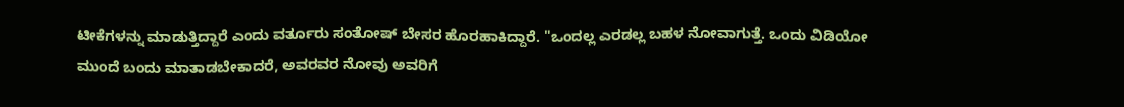ಟೀಕೆಗಳನ್ನು ಮಾಡುತ್ತಿದ್ದಾರೆ ಎಂದು ವರ್ತೂರು ಸಂತೋಷ್ ಬೇಸರ ಹೊರಹಾಕಿದ್ದಾರೆ. "ಒಂದಲ್ಲ ಎರಡಲ್ಲ ಬಹಳ ನೋವಾಗುತ್ತೆ. ಒಂದು ವಿಡಿಯೋ ಮುಂದೆ ಬಂದು ಮಾತಾಡಬೇಕಾದರೆ, ಅವರವರ ನೋವು ಅವರಿಗೆ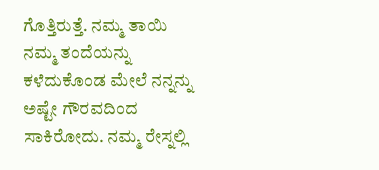ಗೊತ್ತಿರುತ್ತೆ. ನಮ್ಮ ತಾಯಿ ನಮ್ಮ ತಂದೆಯನ್ನು ಕಳೆದುಕೊಂಡ ಮೇಲೆ ನನ್ನನ್ನು ಅಷ್ಟೇ ಗೌರವದಿಂದ ಸಾಕಿರೋದು. ನಮ್ಮ ರೇಸ್ನಲ್ಲಿ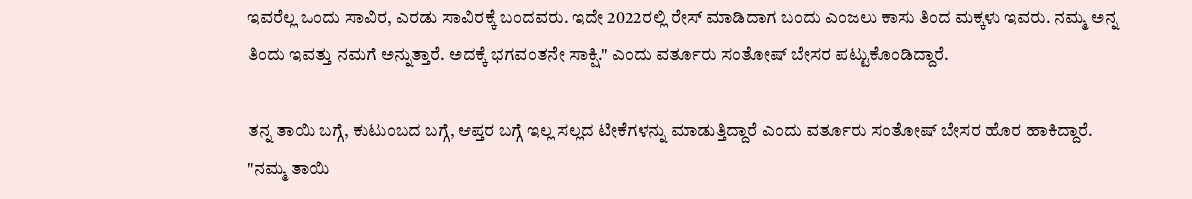ಇವರೆಲ್ಲ ಒಂದು ಸಾವಿರ, ಎರಡು ಸಾವಿರಕ್ಕೆ ಬಂದವರು. ಇದೇ 2022ರಲ್ಲಿ ರೇಸ್ ಮಾಡಿದಾಗ ಬಂದು ಎಂಜಲು ಕಾಸು ತಿಂದ ಮಕ್ಕಳು ಇವರು. ನಮ್ಮ ಅನ್ನ ತಿಂದು ಇವತ್ತು ನಮಗೆ ಅನ್ನುತ್ತಾರೆ. ಅದಕ್ಕೆ ಭಗವಂತನೇ ಸಾಕ್ಷಿ." ಎಂದು ವರ್ತೂರು ಸಂತೋಷ್ ಬೇಸರ ಪಟ್ಟುಕೊಂಡಿದ್ದಾರೆ.

ತನ್ನ ತಾಯಿ ಬಗ್ಗೆ, ಕುಟುಂಬದ ಬಗ್ಗೆ, ಆಪ್ತರ ಬಗ್ಗೆ ಇಲ್ಲ ಸಲ್ಲದ ಟೀಕೆಗಳನ್ನು ಮಾಡುತ್ತಿದ್ದಾರೆ ಎಂದು ವರ್ತೂರು ಸಂತೋಷ್ ಬೇಸರ ಹೊರ ಹಾಕಿದ್ದಾರೆ. "ನಮ್ಮ ತಾಯಿ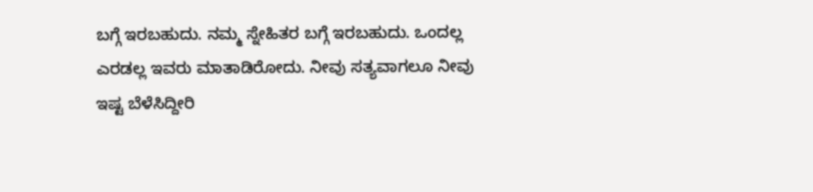ಬಗ್ಗೆ ಇರಬಹುದು. ನಮ್ಮ ಸ್ನೇಹಿತರ ಬಗ್ಗೆ ಇರಬಹುದು. ಒಂದಲ್ಲ ಎರಡಲ್ಲ ಇವರು ಮಾತಾಡಿರೋದು. ನೀವು ಸತ್ಯವಾಗಲೂ ನೀವು ಇಷ್ಟ ಬೆಳೆಸಿದ್ದೀರಿ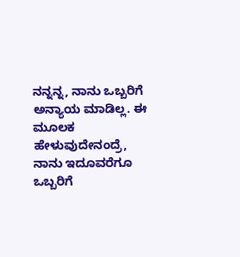ನನ್ನನ್ನ, ನಾನು ಒಬ್ಬರಿಗೆ ಅನ್ಯಾಯ ಮಾಡಿಲ್ಲ. ಈ ಮೂಲಕ ಹೇಳುವುದೇನಂದ್ರೆ, ನಾನು ಇದೂವರೆಗೂ ಒಬ್ಬರಿಗೆ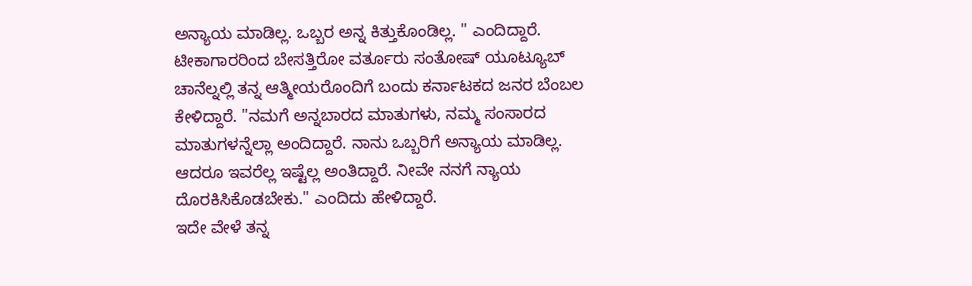ಅನ್ಯಾಯ ಮಾಡಿಲ್ಲ. ಒಬ್ಬರ ಅನ್ನ ಕಿತ್ತುಕೊಂಡಿಲ್ಲ. " ಎಂದಿದ್ದಾರೆ.
ಟೀಕಾಗಾರರಿಂದ ಬೇಸತ್ತಿರೋ ವರ್ತೂರು ಸಂತೋಷ್ ಯೂಟ್ಯೂಬ್ ಚಾನೆಲ್ನಲ್ಲಿ ತನ್ನ ಆತ್ಮೀಯರೊಂದಿಗೆ ಬಂದು ಕರ್ನಾಟಕದ ಜನರ ಬೆಂಬಲ ಕೇಳಿದ್ದಾರೆ. "ನಮಗೆ ಅನ್ನಬಾರದ ಮಾತುಗಳು, ನಮ್ಮ ಸಂಸಾರದ ಮಾತುಗಳನ್ನೆಲ್ಲಾ ಅಂದಿದ್ದಾರೆ. ನಾನು ಒಬ್ಬರಿಗೆ ಅನ್ಯಾಯ ಮಾಡಿಲ್ಲ. ಆದರೂ ಇವರೆಲ್ಲ ಇಷ್ಟೆಲ್ಲ ಅಂತಿದ್ದಾರೆ. ನೀವೇ ನನಗೆ ನ್ಯಾಯ ದೊರಕಿಸಿಕೊಡಬೇಕು." ಎಂದಿದು ಹೇಳಿದ್ದಾರೆ.
ಇದೇ ವೇಳೆ ತನ್ನ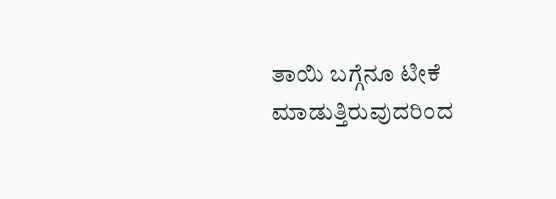ತಾಯಿ ಬಗ್ಗೆನೂ ಟೀಕೆ ಮಾಡುತ್ತಿರುವುದರಿಂದ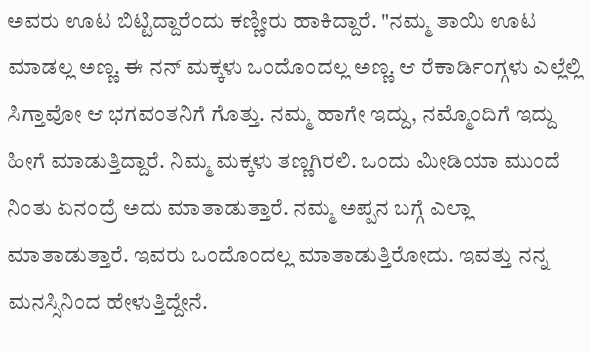ಅವರು ಊಟ ಬಿಟ್ಟಿದ್ದಾರೆಂದು ಕಣ್ಣೀರು ಹಾಕಿದ್ದಾರೆ. "ನಮ್ಮ ತಾಯಿ ಊಟ ಮಾಡಲ್ಲ ಅಣ್ಣ. ಈ ನನ್ ಮಕ್ಕಳು ಒಂದೊಂದಲ್ಲ ಅಣ್ಣ. ಆ ರೆಕಾರ್ಡಿಂಗ್ಗಳು ಎಲ್ಲೆಲ್ಲಿ ಸಿಗ್ತಾವೋ ಆ ಭಗವಂತನಿಗೆ ಗೊತ್ತು. ನಮ್ಮ ಹಾಗೇ ಇದ್ದು, ನಮ್ಮೊಂದಿಗೆ ಇದ್ದು ಹೀಗೆ ಮಾಡುತ್ತಿದ್ದಾರೆ. ನಿಮ್ಮ ಮಕ್ಕಳು ತಣ್ಣಗಿರಲಿ. ಒಂದು ಮೀಡಿಯಾ ಮುಂದೆ ನಿಂತು ಏನಂದ್ರೆ ಅದು ಮಾತಾಡುತ್ತಾರೆ. ನಮ್ಮ ಅಪ್ಪನ ಬಗ್ಗೆ ಎಲ್ಲಾ ಮಾತಾಡುತ್ತಾರೆ. ಇವರು ಒಂದೊಂದಲ್ಲ ಮಾತಾಡುತ್ತಿರೋದು. ಇವತ್ತು ನನ್ನ ಮನಸ್ಸಿನಿಂದ ಹೇಳುತ್ತಿದ್ದೇನೆ.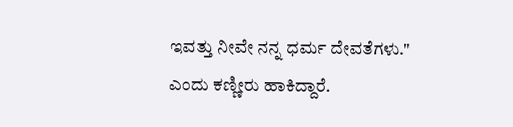ಇವತ್ತು ನೀವೇ ನನ್ನ ಧರ್ಮ ದೇವತೆಗಳು." ಎಂದು ಕಣ್ಣೀರು ಹಾಕಿದ್ದಾರೆ.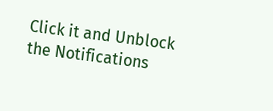Click it and Unblock the Notifications